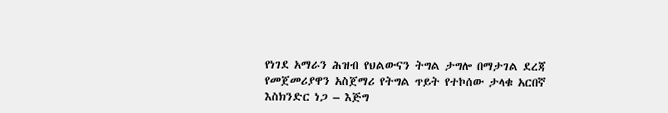የነገደ አማራን ሕዝብ የህልውናን ትግል ታግሎ በማታገል ደረጃ የመጀመሪያዋን አስጀማሪ የትግል ጥይት የተኮሰው ታላቁ አርበኛ እስክንድር ነጋ – እጅግ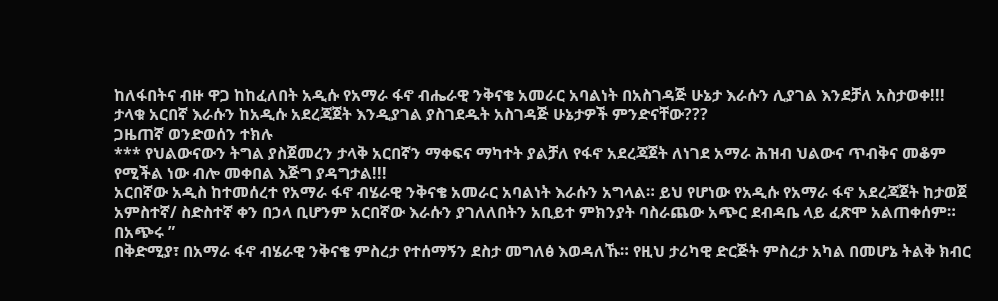ከለፋበትና ብዙ ዋጋ ከከፈለበት አዲሱ የአማራ ፋኖ ብሔራዊ ንቅናቄ አመራር አባልነት በአስገዳጅ ሁኔታ እራሱን ሊያገል እንደቻለ አስታወቀ!!!
ታላቁ አርበኛ እራሱን ከአዲሱ አደረጃጀት እንዲያገል ያስገደዱት አስገዳጅ ሁኔታዎች ምንድናቸው???
ጋዜጠኛ ወንድወሰን ተክሉ
*** የህልውናውን ትግል ያስጀመረን ታላቅ አርበኛን ማቀፍና ማካተት ያልቻለ የፋኖ አደረጃጀት ለነገደ አማራ ሕዝብ ህልውና ጥብቅና መቆም የሚችል ነው ብሎ መቀበል እጅግ ያዳግታል!!!
አርበኛው አዲስ ከተመሰረተ የአማራ ፋኖ ብሄራዊ ንቅናቄ አመራር አባልነት እራሱን አግላል። ይህ የሆነው የአዲሱ የአማራ ፋኖ አደረጃጀት ከታወጀ አምስተኛ/ ስድስተኛ ቀን በኃላ ቢሆንም አርበኛው እራሱን ያገለለበትን አቢይተ ምክንያት ባስራጨው አጭር ደብዳቤ ላይ ፈጽሞ አልጠቀሰም። በአጭሩ ”
በቅድሚያ፣ በአማራ ፋኖ ብሄራዊ ንቅናቄ ምስረታ የተሰማኝን ደስታ መግለፅ እወዳለኹ። የዚህ ታሪካዊ ድርጅት ምስረታ አካል በመሆኔ ትልቅ ክብር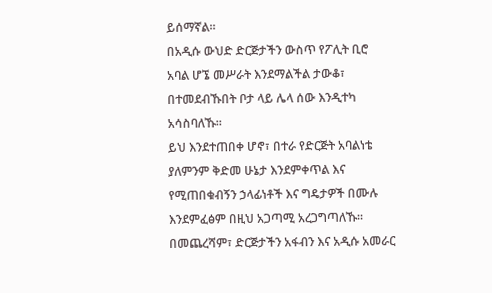ይሰማኛል።
በአዲሱ ውህድ ድርጅታችን ውስጥ የፖሊት ቢሮ አባል ሆኜ መሥራት እንደማልችል ታውቆ፣ በተመደብኹበት ቦታ ላይ ሌላ ሰው እንዲተካ አሳስባለኹ።
ይህ እንደተጠበቀ ሆኖ፣ በተራ የድርጅት አባልነቴ ያለምንም ቅድመ ሁኔታ እንደምቀጥል እና የሚጠበቁብኝን ኃላፊነቶች እና ግዴታዎች በሙሉ እንደምፈፅም በዚህ አጋጣሚ አረጋግጣለኹ።
በመጨረሻም፣ ድርጅታችን አፋብን እና አዲሱ አመራር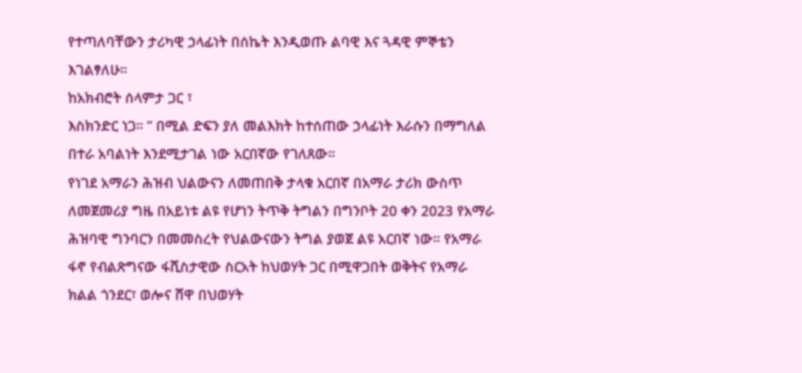የተጣለባቸውን ታሪካዊ ኃላፊነት በሰኬት እንዲወጡ ልባዊ እና ጓዳዊ ምኞቴን እገልፃለሁ።
ከአክብሮት ሰላምታ ጋር ፣
እስክንድር ነጋ። ” በሚል ድፍን ያለ መልእክት ከተሰጠው ኃላፊነት እራሱን በማግለል በተራ አባልነት እንደሚታገል ነው አርበኛው የገለጸው።
የነገደ አማራን ሕዝብ ህልውናን ለመጠበቅ ታላቁ አርበኛ በአማራ ታሪክ ውስጥ ለመጀመሪያ ግዜ በአይነቱ ልዩ የሆነን ትጥቅ ትግልን በግንቦት 20 ቀን 2023 የአማራ ሕዝባዊ ግንባርን በመመስረት የህልውናውን ትግል ያወጀ ልዩ አርበኛ ነው። የአማራ ፋኖ የብልጽግናው ፋሺስታዊው ስርአት ከህወሃት ጋር በሚዋጋበት ወቅትና የአማራ ክልል ጎንደር፣ ወሎና ሸዋ በህወሃት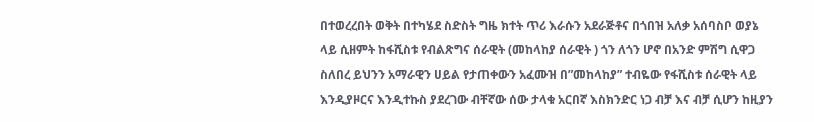በተወረረበት ወቅት በተካሄደ ስድስት ግዜ ክተት ጥሪ እራሱን አደራጅቶና በጎበዝ አለቃ አሰባስቦ ወያኔ ላይ ሲዘምት ከፋሺስቱ የብልጽግና ሰራዊት (መከላከያ ሰራዊት ) ጎን ለጎን ሆኖ በአንድ ምሽግ ሲዋጋ ስለበረ ይህንን አማራዊን ሀይል የታጠቀውን አፈሙዝ በ”መከላከያ” ተብዬው የፋሺስቱ ሰራዊት ላይ እንዲያዞርና እንዲተኩስ ያደረገው ብቸኛው ሰው ታላቁ አርበኛ እስክንድር ነጋ ብቻ እና ብቻ ሲሆን ከዚያን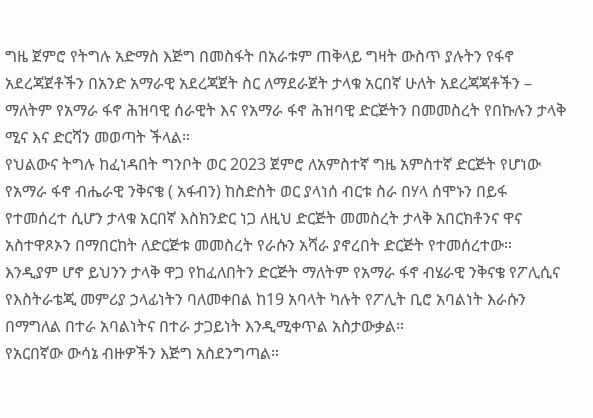ግዜ ጀምሮ የትግሉ አድማስ እጅግ በመስፋት በአራቱም ጠቅላይ ግዛት ውስጥ ያሉትን የፋኖ አደረጃጀቶችን በአንድ አማራዊ አደረጃጀት ስር ለማደራጀት ታላቁ አርበኛ ሁለት አደረጃጃቶችን – ማለትም የአማራ ፋኖ ሕዝባዊ ሰራዊት እና የአማራ ፋኖ ሕዝባዊ ድርጅትን በመመስረት የበኩሉን ታላቅ ሚና እና ድርሻን መወጣት ችላል።
የህልውና ትግሉ ከፈነዳበት ግንቦት ወር 2023 ጀምሮ ለአምስተኛ ግዜ አምስተኛ ድርጅት የሆነው የአማራ ፋኖ ብሔራዊ ንቅናቄ ( አፋብን) ከስድስት ወር ያላነሰ ብርቱ ስራ በሃላ ሰሞኑን በይፋ የተመሰረተ ሲሆን ታላቁ አርበኛ እስክንድር ነጋ ለዚህ ድርጅት መመስረት ታላቅ አበርክቶንና ዋና አስተዋጾኦን በማበርከት ለድርጅቱ መመስረት የራሱን አሻራ ያኖረበት ድርጅት የተመሰረተው። እንዲያም ሆኖ ይህንን ታላቅ ዋጋ የከፈለበትን ድርጅት ማለትም የአማራ ፋኖ ብሄራዊ ንቅናቄ የፖሊሲና የእስትራቴጂ መምሪያ ኃላፊነትን ባለመቀበል ከ19 አባላት ካሉት የፖሊት ቢሮ አባልነት እራሱን በማግለል በተራ አባልነትና በተራ ታጋይነት እንዲሚቀጥል አስታውቃል።
የአርበኛው ውሳኔ ብዙዎችን እጅግ አስደንግጣል።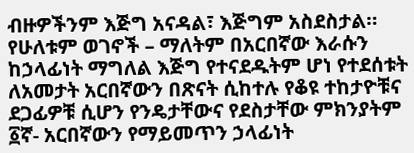ብዙዎችንም እጅግ አናዳል፣ እጅግም አስደስታል። የሁለቱም ወገኖች – ማለትም በአርበኛው እራሱን ከኃላፊነት ማግለል እጅግ የተናደዱትም ሆነ የተደሰቱት ለአመታት አርበኛውን በጽናት ሲከተሉ የቆዩ ተከታዮቹና ደጋፊዎቹ ሲሆን የንዴታቸውና የደስታቸው ምክንያትም
፩ኛ- አርበኛውን የማይመጥን ኃላፊነት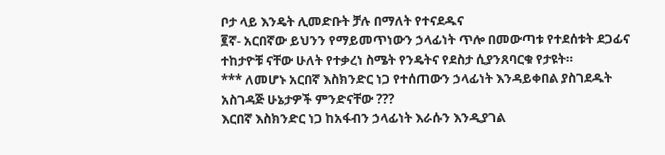ቦታ ላይ እንዴት ሊመድቡት ቻሉ በማለት የተናደዱና
፪ኛ- አርበኛው ይህንን የማይመጥነውን ኃላፊነት ጥሎ በመውጣቱ የተደሰቱት ደጋፊና ተከታዮቹ ናቸው ሁለት የተቃረነ ስሜት የንዴትና የደስታ ሲያንጸባርቁ የታዩት።
*** ለመሆኑ አርበኛ እስክንድር ነጋ የተሰጠውን ኃላፊነት እንዳይቀበል ያስገደዱት አስገዳጅ ሁኔታዎች ምንድናቸው ???
እርበኛ እስክንድር ነጋ ከአፋብን ኃላፊነት እራሱን እንዲያገል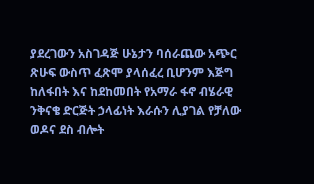ያደረገውን አስገዳጅ ሁኔታን ባሰራጨው አጭር ጽሁፍ ውስጥ ፈጽሞ ያላሰፈረ ቢሆንም እጅግ ከለፋበት እና ከደከመበት የአማራ ፋኖ ብሄራዊ ንቅናቄ ድርጅት ኃላፊነት እራሱን ሊያገል የቻለው ወዶና ደስ ብሎት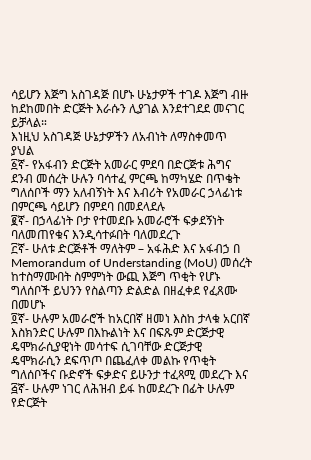ሳይሆን እጅግ አስገዳጅ በሆኑ ሁኔታዎች ተገዶ እጅግ ብዙ ከደከመበት ድርጅት እራሱን ሊያገል እንደተገደደ መናገር ይቻላል።
እነዚህ አስገዳጅ ሁኔታዎችን ለአብነት ለማስቀመጥ ያህል
፩ኛ- የአፋብን ድርጅት አመራር ምደባ በድርጅቱ ሕግና ደንብ መሰረት ሁሉን ባሳተፈ ምርጫ ከማካሄድ በጥቄት ግለሰቦች ማን አለብኝነት እና እብሪት የአመራር ኃላፊነቱ በምርጫ ሳይሆን በምደባ በመደላደሉ
፪ኛ- በኃላፊነት ቦታ የተመደቡ አመራሮች ፍቃደኝነት ባለመጠየቁና እንዲሳተፉበት ባለመደረጉ
፫ኛ- ሁለቱ ድርጅቶች ማለትም – አፋሕድ እና አፋብኃ በ Memorandum of Understanding (MoU) መሰረት ከተስማሙበት ስምምነት ውጪ እጅግ ጥቂት የሆኑ ግለሰቦች ይህንን የስልጣን ድልድል በዘፈቀደ የፈጸሙ በመሆኑ
፬ኛ- ሁሉም አመራሮች ከአርበኛ ዘመነ እስከ ታላቁ አርበኛ እስክንድር ሁሉም በእኩልነት እና በፍጹም ድርጅታዊ ዴሞክራሲያዊነት መሳተፍ ሲገባቸው ድርጅታዊ ዴሞክራሲን ደፍጥጦ በጨፈለቀ መልኩ የጥቂት ግለሰቦችና ቡድኖች ፍቃድና ይሁንታ ተፈጻሚ መደረጉ እና
፭ኛ- ሁሉም ነገር ለሕዝብ ይፋ ከመደረጉ በፊት ሁሉም የድርጅት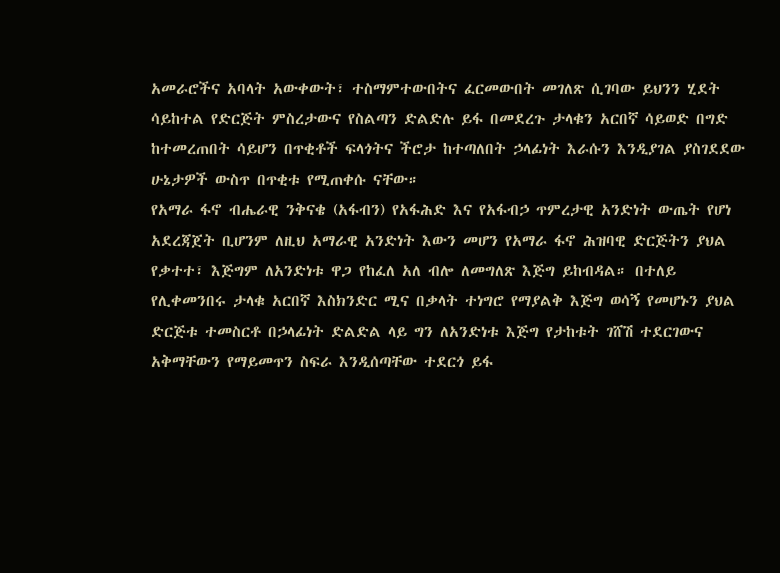አመራሮችና አባላት አውቀውት፣ ተስማምተውበትና ፈርመውበት መገለጽ ሲገባው ይህንን ሂደት ሳይከተል የድርጅት ምስረታውና የስልጣን ድልድሉ ይፋ በመደረጉ ታላቁን አርበኛ ሳይወድ በግድ ከተመረጠበት ሳይሆን በጥቂቶች ፍላጎትና ችሮታ ከተጣለበት ኃላፊነት እራሱን እንዲያገል ያስገደደው ሁኔታዎች ውስጥ በጥቂቱ የሚጠቀሱ ናቸው።
የአማራ ፋኖ ብሔራዊ ንቅናቄ (አፋብን) የአፋሕድ እና የአፋብኃ ጥምረታዊ አንድነት ውጤት የሆነ አደረጃጀት ቢሆንም ለዚህ አማራዊ አንድነት እውን መሆን የአማራ ፋኖ ሕዝባዊ ድርጅትን ያህል የቃተተ፣ እጅግም ለአንድነቱ ዋጋ የከፈለ አለ ብሎ ለመግለጽ እጅግ ይከብዳል። በተለይ የሊቀመንበሩ ታላቁ አርበኛ እስክንድር ሚና በቃላት ተነግሮ የማያልቅ እጅግ ወሳኝ የመሆኑን ያህል ድርጅቱ ተመስርቶ በኃላፊነት ድልድል ላይ ግን ለአንድነቱ እጅግ የታከቱት ገሸሽ ተደርገውና አቅማቸውን የማይመጥን ስፍራ እንዲሰጣቸው ተደርጎ ይፋ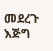መደረጉ እጅግ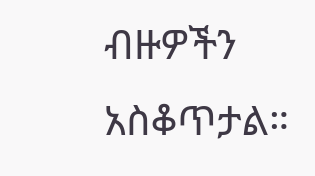ብዙዎችን አስቆጥታል።